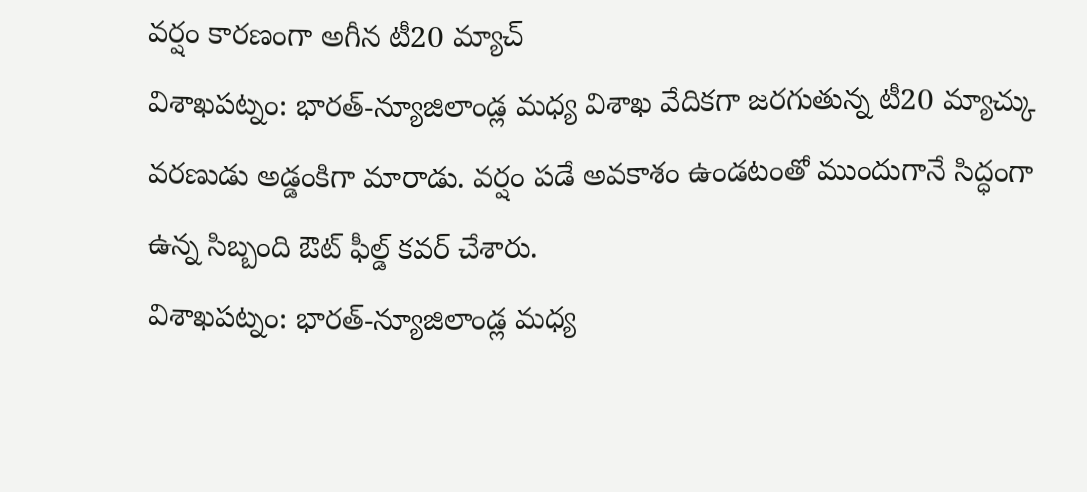వర్షం కారణంగా అగీన టీ20 మ్యాచ్
విశాఖపట్నం: భారత్-న్యూజిలాండ్ల మధ్య విశాఖ వేదికగా జరగుతున్న టీ20 మ్యాచ్కు వరణుడు అడ్డంకిగా మారాడు. వర్షం పడే అవకాశం ఉండటంతో ముందుగానే సిద్ధంగా ఉన్న సిబ్బంది ఔట్ ఫీల్డ్ కవర్ చేశారు.
విశాఖపట్నం: భారత్-న్యూజిలాండ్ల మధ్య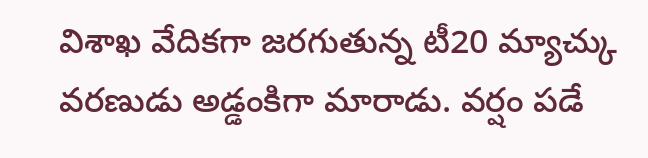విశాఖ వేదికగా జరగుతున్న టీ20 మ్యాచ్కు వరణుడు అడ్డంకిగా మారాడు. వర్షం పడే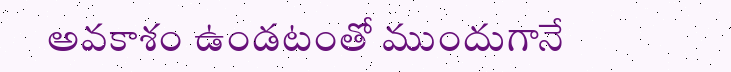అవకాశం ఉండటంతో ముందుగానే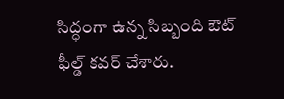సిద్ధంగా ఉన్న సిబ్బంది ఔట్ ఫీల్డ్ కవర్ చేశారు.